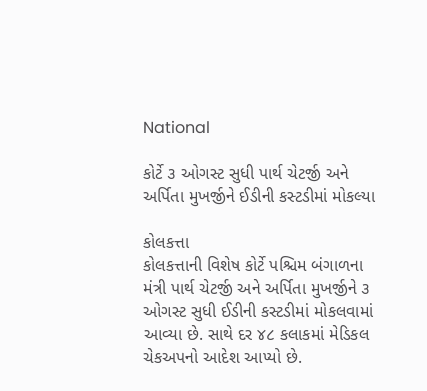National

કોર્ટે ૩ ઓગસ્ટ સુધી પાર્થ ચેટર્જી અને અર્પિતા મુખર્જીને ઈડીની કસ્ટડીમાં મોકલ્યા

કોલકત્તા
કોલકત્તાની વિશેષ કોર્ટે પશ્ચિમ બંગાળના મંત્રી પાર્થ ચેટર્જી અને અર્પિતા મુખર્જીને ૩ ઓગસ્ટ સુધી ઈડીની કસ્ટડીમાં મોકલવામાં આવ્યા છે. સાથે દર ૪૮ કલાકમાં મેડિકલ ચેકઅપનો આદેશ આપ્યો છે.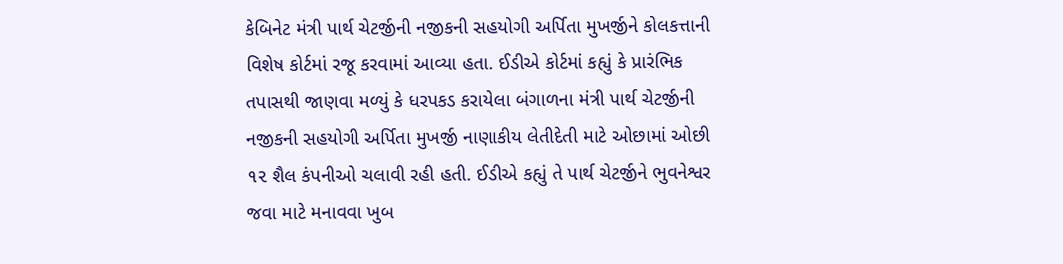કેબિનેટ મંત્રી પાર્થ ચેટર્જીની નજીકની સહયોગી અર્પિતા મુખર્જીને કોલકત્તાની વિશેષ કોર્ટમાં રજૂ કરવામાં આવ્યા હતા. ઈડીએ કોર્ટમાં કહ્યું કે પ્રારંભિક તપાસથી જાણવા મળ્યું કે ધરપકડ કરાયેલા બંગાળના મંત્રી પાર્થ ચેટર્જીની નજીકની સહયોગી અર્પિતા મુખર્જી નાણાકીય લેતીદેતી માટે ઓછામાં ઓછી ૧૨ શૈલ કંપનીઓ ચલાવી રહી હતી. ઈડીએ કહ્યું તે પાર્થ ચેટર્જીને ભુવનેશ્વર જવા માટે મનાવવા ખુબ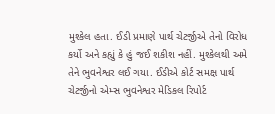મુશ્કેલ હતા. ઈડી પ્રમાણે પાર્થ ચેટર્જીએ તેનો વિરોધ કર્યો અને કહ્યું કે હું જઈ શકીશ નહીં. મુશ્કેલથી અમે તેને ભુવનેશ્વર લઈ ગયા. ઈડીએ કોર્ટ સમક્ષ પાર્થ ચેટર્જીનો એમ્સ ભુવનેશ્વર મેડિકલ રિપોર્ટ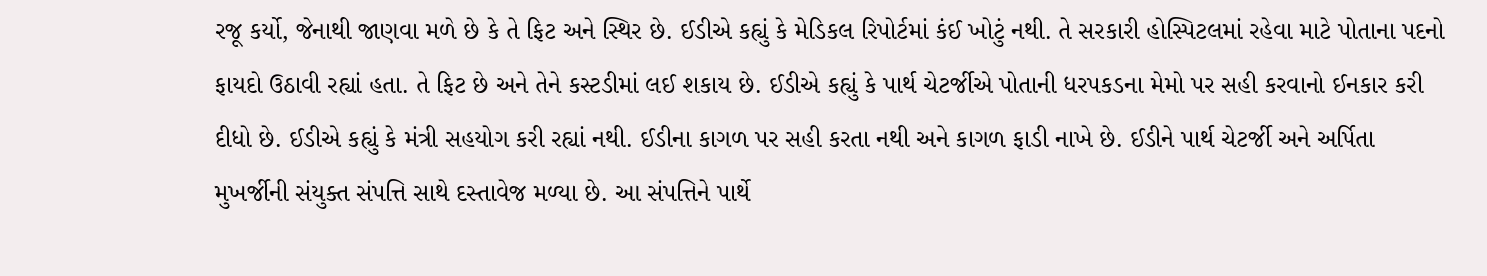રજૂ કર્યો, જેનાથી જાણવા મળે છે કે તે ફિટ અને સ્થિર છે. ઈડીએ કહ્યું કે મેડિકલ રિપોર્ટમાં કંઈ ખોટું નથી. તે સરકારી હોસ્પિટલમાં રહેવા માટે પોતાના પદનો ફાયદો ઉઠાવી રહ્યાં હતા. તે ફિટ છે અને તેને કસ્ટડીમાં લઈ શકાય છે. ઈડીએ કહ્યું કે પાર્થ ચેટર્જીએ પોતાની ધરપકડના મેમો પર સહી કરવાનો ઈનકાર કરી દીધો છે. ઈડીએ કહ્યું કે મંત્રી સહયોગ કરી રહ્યાં નથી. ઈડીના કાગળ પર સહી કરતા નથી અને કાગળ ફાડી નાખે છે. ઈડીને પાર્થ ચેટર્જી અને અર્પિતા મુખર્જીની સંયુક્ત સંપત્તિ સાથે દસ્તાવેજ મળ્યા છે. આ સંપત્તિને પાર્થે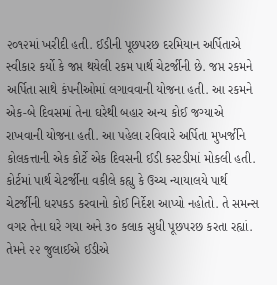૨૦૧૨માં ખરીદી હતી. ઈડીની પૂછપરછ દરમિયાન અર્પિતાએ સ્વીકાર કર્યો કે જપ્ત થયેલી રકમ પાર્થ ચેટર્જીની છે. જપ્ત રકમને અર્પિતા સાથે કંપનીઓમાં લગાવવાની યોજના હતી. આ રકમને એક-બે દિવસમાં તેના ઘરેથી બહાર અન્ય કોઈ જગ્યાએ રાખવાની યોજના હતી. આ પહેલા રવિવારે અર્પિતા મુખર્જીને કોલકત્તાની એક કોર્ટે એક દિવસની ઈડી કસ્ટડીમાં મોકલી હતી. કોર્ટમાં પાર્થ ચેટર્જીના વકીલે કહ્યુ કે ઉચ્ચ ન્યાયાલયે પાર્થ ચેટર્જીની ધરપકડ કરવાનો કોઈ નિર્દેશ આપ્યો નહોતો. તે સમન્સ વગર તેના ઘરે ગયા અને ૩૦ કલાક સુધી પૂછપરછ કરતા રહ્યાં. તેમને ૨૨ જુલાઈએ ઈડીએ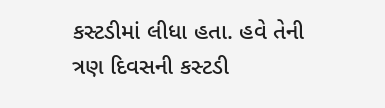કસ્ટડીમાં લીધા હતા. હવે તેની ત્રણ દિવસની કસ્ટડી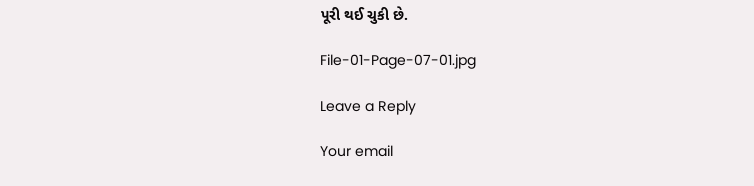પૂરી થઈ ચુકી છે.

File-01-Page-07-01.jpg

Leave a Reply

Your email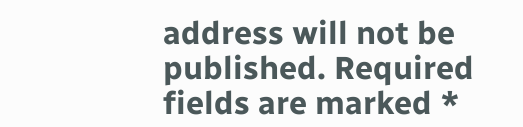address will not be published. Required fields are marked *